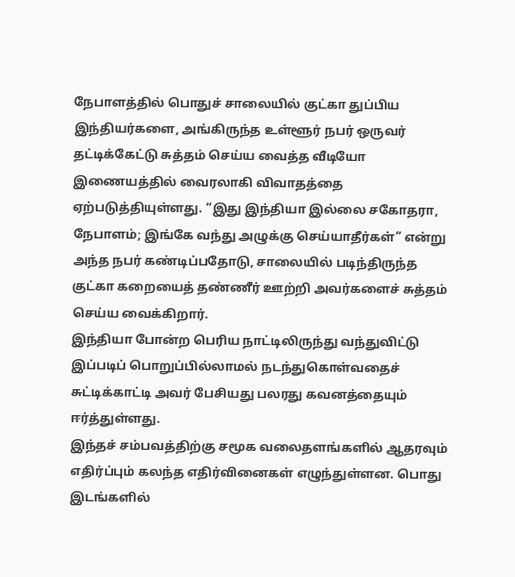நேபாளத்தில் பொதுச் சாலையில் குட்கா துப்பிய இந்தியர்களை, அங்கிருந்த உள்ளூர் நபர் ஒருவர் தட்டிக்கேட்டு சுத்தம் செய்ய வைத்த வீடியோ இணையத்தில் வைரலாகி விவாதத்தை ஏற்படுத்தியுள்ளது. “இது இந்தியா இல்லை சகோதரா, நேபாளம்; இங்கே வந்து அழுக்கு செய்யாதீர்கள்” என்று அந்த நபர் கண்டிப்பதோடு, சாலையில் படிந்திருந்த குட்கா கறையைத் தண்ணீர் ஊற்றி அவர்களைச் சுத்தம் செய்ய வைக்கிறார்.
இந்தியா போன்ற பெரிய நாட்டிலிருந்து வந்துவிட்டு இப்படிப் பொறுப்பில்லாமல் நடந்துகொள்வதைச் சுட்டிக்காட்டி அவர் பேசியது பலரது கவனத்தையும் ஈர்த்துள்ளது.
இந்தச் சம்பவத்திற்கு சமூக வலைதளங்களில் ஆதரவும் எதிர்ப்பும் கலந்த எதிர்வினைகள் எழுந்துள்ளன. பொது இடங்களில்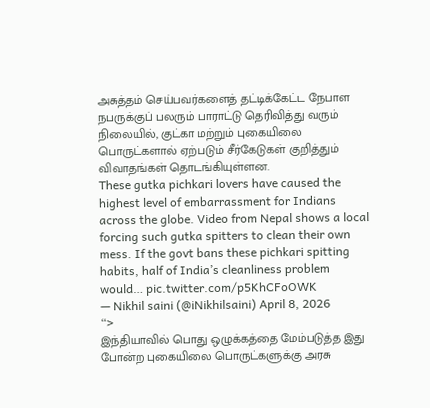அசுத்தம் செய்பவர்களைத் தட்டிக்கேட்ட நேபாள நபருக்குப் பலரும் பாராட்டு தெரிவித்து வரும் நிலையில், குட்கா மற்றும் புகையிலை பொருட்களால் ஏற்படும் சீர்கேடுகள் குறித்தும் விவாதங்கள் தொடங்கியுள்ளன.
These gutka pichkari lovers have caused the highest level of embarrassment for Indians across the globe. Video from Nepal shows a local forcing such gutka spitters to clean their own mess. If the govt bans these pichkari spitting habits, half of India’s cleanliness problem would… pic.twitter.com/p5KhCFoOWK
— Nikhil saini (@iNikhilsaini) April 8, 2026
“>
இந்தியாவில் பொது ஒழுக்கத்தை மேம்படுத்த இது போன்ற புகையிலை பொருட்களுக்கு அரசு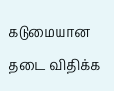கடுமையான தடை விதிக்க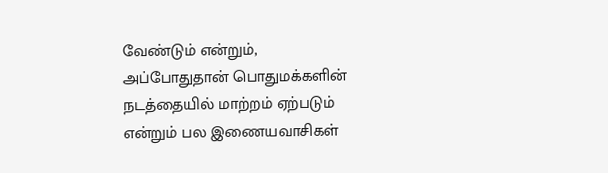வேண்டும் என்றும், அப்போதுதான் பொதுமக்களின் நடத்தையில் மாற்றம் ஏற்படும் என்றும் பல இணையவாசிகள்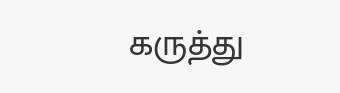கருத்து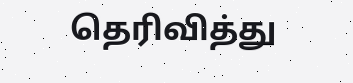தெரிவித்து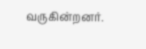வருகின்றனர்.